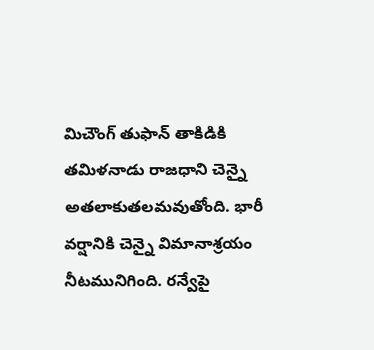మిచౌంగ్ తుఫాన్ తాకిడికి తమిళనాడు రాజధాని చెన్నై అతలాకుతలమవుతోంది. భారీ వర్షానికి చెన్నై విమానాశ్రయం నీటమునిగింది. రన్వేపై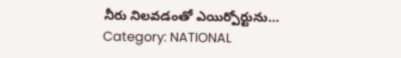నీరు నిలవడంతో ఎయిర్పోర్టును…
Category: NATIONAL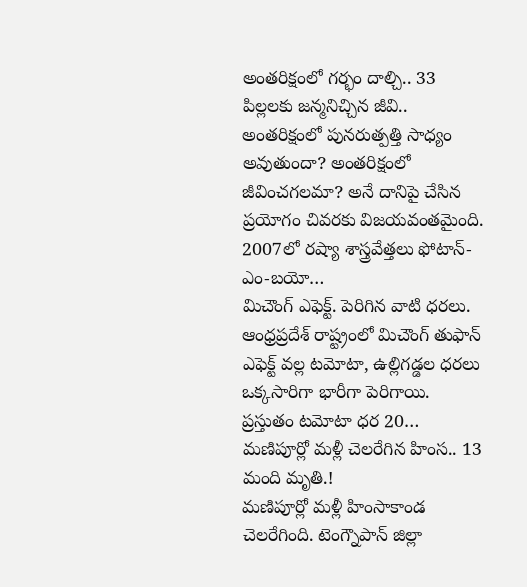అంతరిక్షంలో గర్భం దాల్చి.. 33 పిల్లలకు జన్మనిచ్చిన జీవి..
అంతరిక్షంలో పునరుత్పత్తి సాధ్యం అవుతుందా? అంతరిక్షంలో జీవించగలమా? అనే దానిపై చేసిన ప్రయోగం చివరకు విజయవంతమైంది. 2007లో రష్యా శాస్త్రవేత్తలు ఫోటాన్-ఎం-బయో…
మిచౌంగ్ ఎఫెక్ట్. పెరిగిన వాటి ధరలు.
ఆంధ్రప్రదేశ్ రాష్ట్రంలో మిచౌంగ్ తుఫాన్ ఎఫెక్ట్ వల్ల టమోటా, ఉల్లిగడ్డల ధరలు ఒక్కసారిగా భారీగా పెరిగాయి. ప్రస్తుతం టమోటా ధర 20…
మణిపూర్లో మళ్లీ చెలరేగిన హింస.. 13 మంది మృతి.!
మణిపూర్లో మళ్లీ హింసాకాండ చెలరేగింది. టెంగ్నౌపాన్ జిల్లా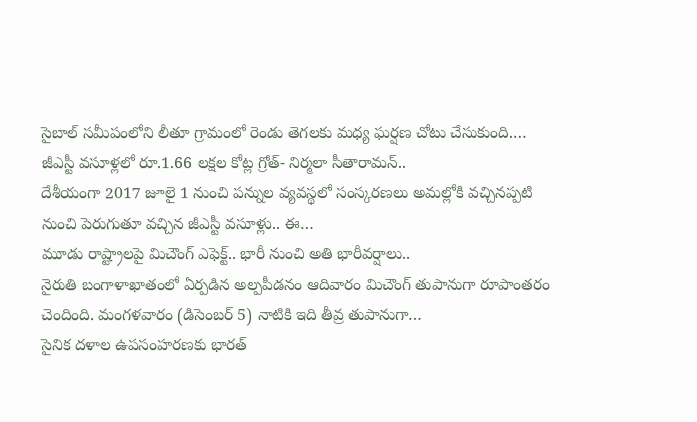సైబాల్ సమీపంలోని లీతూ గ్రామంలో రెండు తెగలకు మధ్య ఘర్షణ చోటు చేసుకుంది.…
జీఎస్టీ వసూళ్లలో రూ.1.66 లక్షల కోట్ల గ్రోత్- నిర్మలా సీతారామన్..
దేశీయంగా 2017 జూలై 1 నుంచి పన్నుల వ్యవస్థలో సంస్కరణలు అమల్లోకి వచ్చినప్పటి నుంచి పెరుగుతూ వచ్చిన జీఎస్టీ వసూళ్లు.. ఈ…
మూడు రాష్ట్రాలపై మిచౌంగ్ ఎఫెక్ట్.. భారీ నుంచి అతి భారీవర్షాలు..
నైరుతి బంగాళాఖాతంలో ఏర్పడిన అల్పపీడనం ఆదివారం మిచౌంగ్ తుపానుగా రూపాంతరం చెందింది. మంగళవారం (డిసెంబర్ 5) నాటికి ఇది తీవ్ర తుపానుగా…
సైనిక దళాల ఉపసంహరణకు భారత్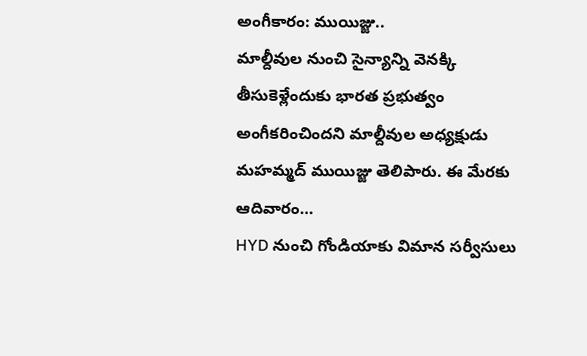అంగీకారం: ముయిజ్జు..
మాల్దీవుల నుంచి సైన్యాన్ని వెనక్కి తీసుకెళ్లేందుకు భారత ప్రభుత్వం అంగీకరించిందని మాల్దీవుల అధ్యక్షుడు మహమ్మద్ ముయిజ్జు తెలిపారు. ఈ మేరకు ఆదివారం…
HYD నుంచి గోండియాకు విమాన సర్వీసులు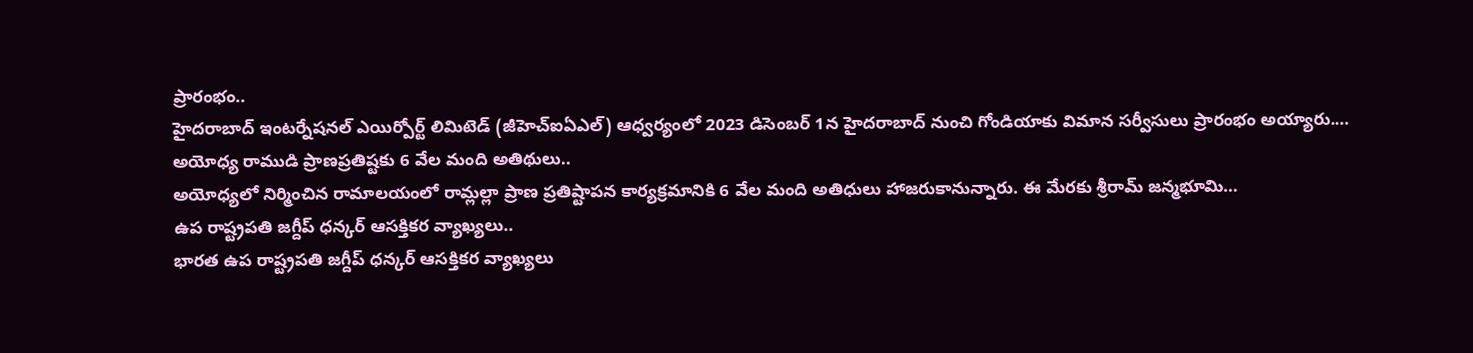ప్రారంభం..
హైదరాబాద్ ఇంటర్నేషనల్ ఎయిర్పోర్ట్ లిమిటెడ్ (జీహెచ్ఐఏఎల్) ఆధ్వర్యంలో 2023 డిసెంబర్ 1న హైదరాబాద్ నుంచి గోండియాకు విమాన సర్వీసులు ప్రారంభం అయ్యారు.…
అయోధ్య రాముడి ప్రాణప్రతిష్టకు 6 వేల మంది అతిథులు..
అయోధ్యలో నిర్మించిన రామాలయంలో రామ్లల్లా ప్రాణ ప్రతిష్టాపన కార్యక్రమానికి 6 వేల మంది అతిధులు హాజరుకానున్నారు. ఈ మేరకు శ్రీరామ్ జన్మభూమి…
ఉప రాష్ట్రపతి జగ్దీప్ ధన్కర్ ఆసక్తికర వ్యాఖ్యలు..
భారత ఉప రాష్ట్రపతి జగ్దీప్ ధన్కర్ ఆసక్తికర వ్యాఖ్యలు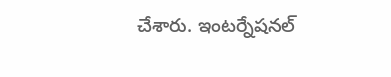చేశారు. ఇంటర్నేషనల్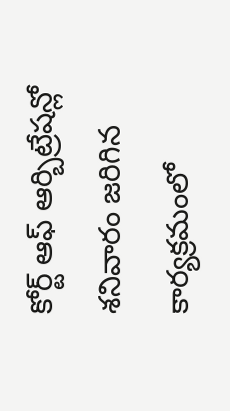కోర్ట్ ఆఫ్ ఆర్బిట్రేషన్లో శనివారం జరిగిన కార్యక్రమంలో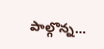పాల్గొన్న…